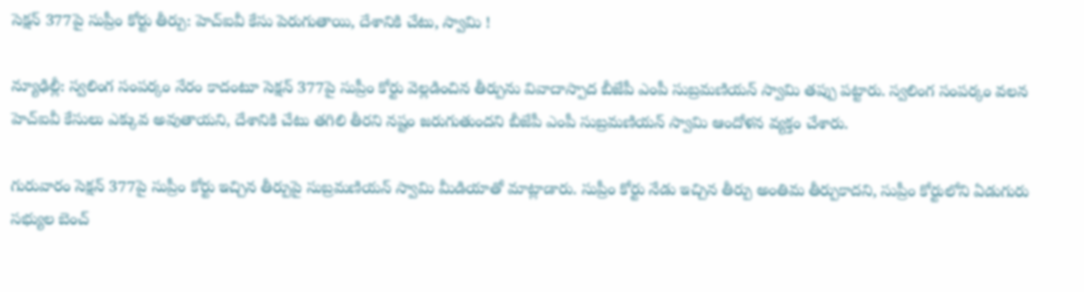సెక్షన్ 377పై సుప్రీం కోర్టు తీర్పు: హెచ్ఐవీ కేసు పెరుగుతాయి, దేశానికి చేటు, స్వామి !

న్యూఢిల్లీ: స్వలింగ సంపర్కం నేరం కాదంటూ సెక్షన్ 377పై సుప్రీం కోర్టు వెల్లడించిన తీర్పును వివాదాస్పాద బీజేపీ ఎంపీ సుబ్రమణియన్ స్వామి తప్పు పట్టారు. స్వలింగ సంపర్కం వలన హెచ్ఐవీ కేసులు ఎక్కువ అవుతాయని, దేశానికి చేటు తగిలి తీరని నష్టం జరుగుతుందని బీజేపీ ఎంపీ సుబ్రమణియన్ స్వామి ఆందోళన వ్యక్తం చేశారు.

గురువారం సెక్షన్ 377పై సుప్రీం కోర్టు ఇచ్చిన తీర్పుపై సుబ్రమణియన్ స్వామి మీడియాతో మాట్లాడారు. సుప్రీం కోర్టు నేడు ఇచ్చిన తీర్పు అంతిమ తీర్పుకాదని, సుప్రీం కోర్టులోని ఏడుగురు సభ్యుల బెంచ్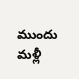ముందు మళ్లీ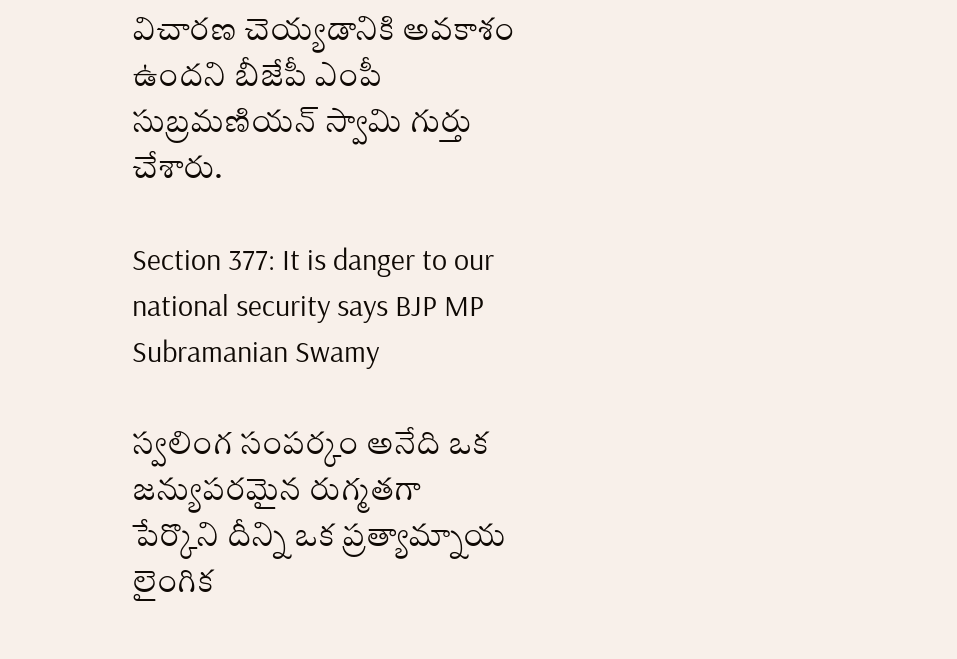విచారణ చెయ్యడానికి అవకాశం ఉందని బీజేపీ ఎంపీ సుబ్రమణియన్ స్వామి గుర్తు చేశారు.

Section 377: It is danger to our national security says BJP MP Subramanian Swamy

స్వలింగ సంపర్కం అనేది ఒక జన్యుపరమైన రుగ్మతగా పేర్కొని దీన్ని ఒక ప్రత్యామ్నాయ లైంగిక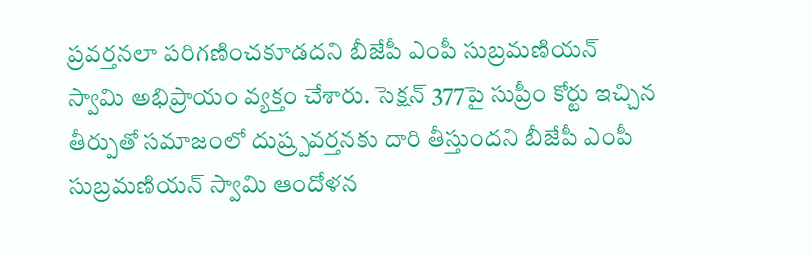ప్రవర్తనలా పరిగణించకూడదని బీజేపీ ఎంపీ సుబ్రమణియన్ స్వామి అభిప్రాయం వ్యక్తం చేశారు. సెక్షన్ 377పై సుప్రీం కోర్టు ఇచ్చిన తీర్పుతో సమాజంలో దుష్ర్పవర్తనకు దారి తీస్తుందని బీజేపీ ఎంపీ సుబ్రమణియన్ స్వామి ఆందోళన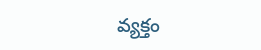వ్యక్తం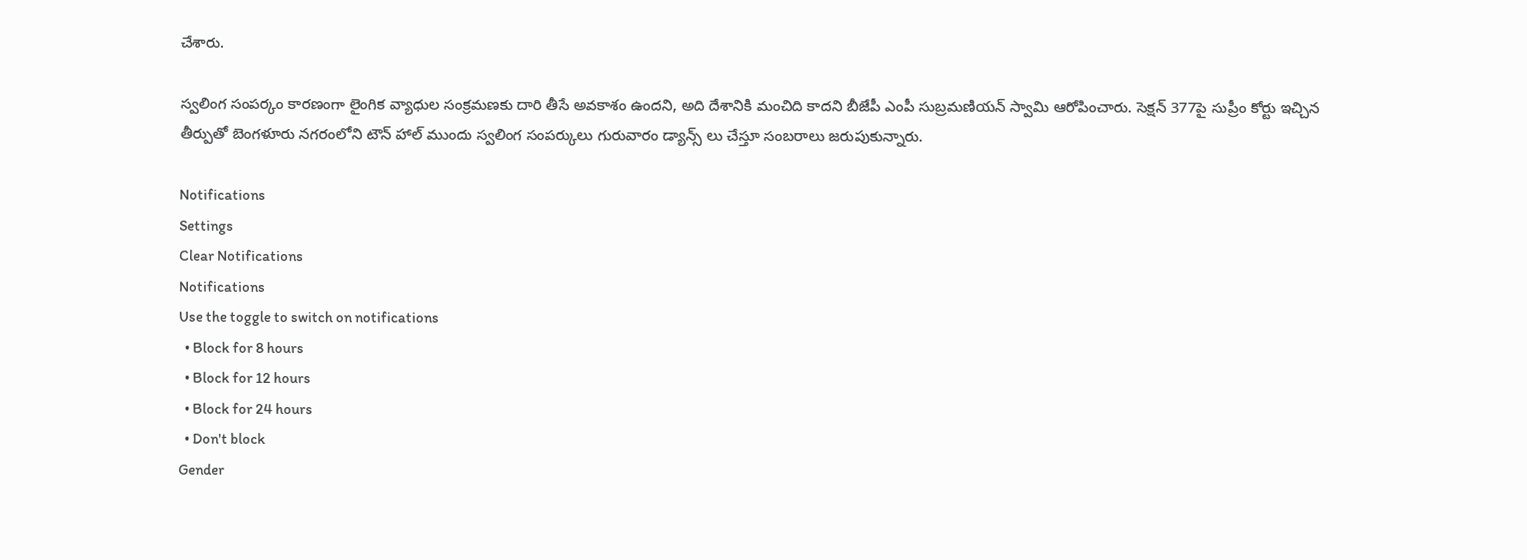చేశారు.

స్వలింగ సంపర్కం కారణంగా లైంగిక వ్యాధుల సంక్రమణకు దారి తీసే అవకాశం ఉందని, అది దేశానికి మంచిది కాదని బీజేపీ ఎంపీ సుబ్రమణియన్ స్వామి ఆరోపించారు. సెక్షన్ 377పై సుప్రీం కోర్టు ఇచ్చిన తీర్పుతో బెంగళూరు నగరంలోని టౌన్ హాల్ ముందు స్వలింగ సంపర్కులు గురువారం డ్యాన్స్ లు చేస్తూ సంబరాలు జరుపుకున్నారు.

Notifications
Settings
Clear Notifications
Notifications
Use the toggle to switch on notifications
  • Block for 8 hours
  • Block for 12 hours
  • Block for 24 hours
  • Don't block
Gender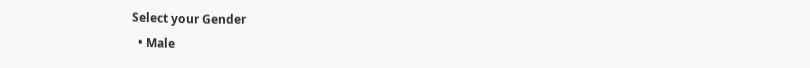Select your Gender
  • Male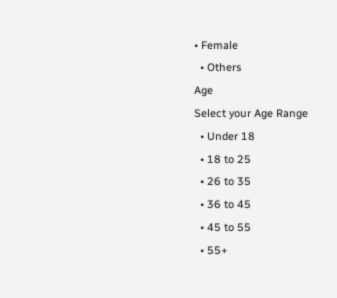• Female
  • Others
Age
Select your Age Range
  • Under 18
  • 18 to 25
  • 26 to 35
  • 36 to 45
  • 45 to 55
  • 55+